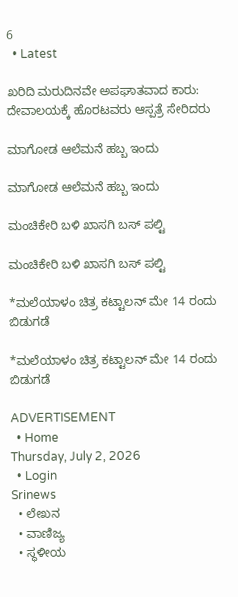6
  • Latest

ಖರಿದಿ ಮರುದಿನವೇ ಅಪಘಾತವಾದ ಕಾರು: ದೇವಾಲಯಕ್ಕೆ ಹೊರಟವರು ಆಸ್ಪತ್ರೆ ಸೇರಿದರು

ಮಾಗೋಡ ಆಲೆಮನೆ ಹಬ್ಬ ಇಂದು

ಮಾಗೋಡ ಆಲೆಮನೆ ಹಬ್ಬ ಇಂದು

ಮಂಚಿಕೇರಿ‌ ಬಳಿ ಖಾಸಗಿ ಬಸ್ ಪಲ್ಟಿ

ಮಂಚಿಕೇರಿ‌ ಬಳಿ ಖಾಸಗಿ ಬಸ್ ಪಲ್ಟಿ

*ಮಲೆಯಾಳಂ ಚಿತ್ರ ಕಟ್ಟಾಲನ್ ಮೇ 14 ರಂದು ಬಿಡುಗಡೆ

*ಮಲೆಯಾಳಂ ಚಿತ್ರ ಕಟ್ಟಾಲನ್ ಮೇ 14 ರಂದು ಬಿಡುಗಡೆ

ADVERTISEMENT
  • Home
Thursday, July 2, 2026
  • Login
Srinews
  • ಲೇಖನ
  • ವಾಣಿಜ್ಯ
  • ಸ್ಥಳೀಯ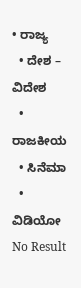• ರಾಜ್ಯ
  • ದೇಶ – ವಿದೇಶ
  • ರಾಜಕೀಯ
  • ಸಿನೆಮಾ
  • ವಿಡಿಯೋ
No Result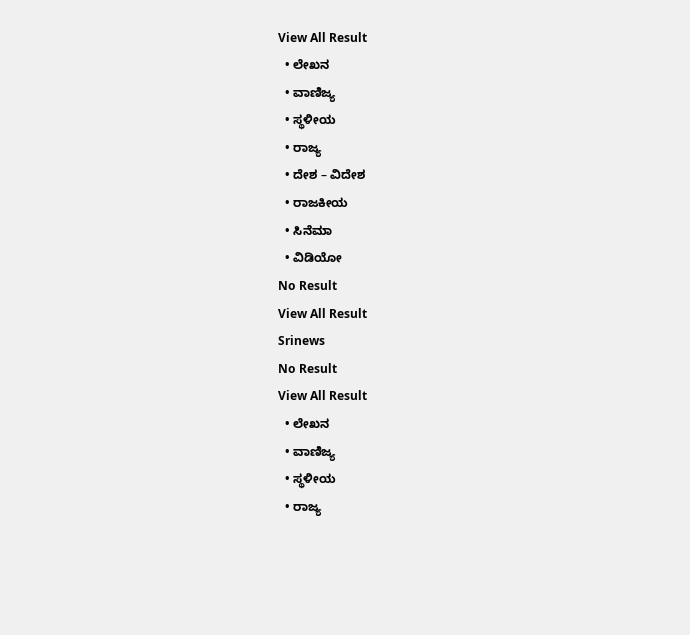View All Result
  • ಲೇಖನ
  • ವಾಣಿಜ್ಯ
  • ಸ್ಥಳೀಯ
  • ರಾಜ್ಯ
  • ದೇಶ – ವಿದೇಶ
  • ರಾಜಕೀಯ
  • ಸಿನೆಮಾ
  • ವಿಡಿಯೋ
No Result
View All Result
Srinews
No Result
View All Result
  • ಲೇಖನ
  • ವಾಣಿಜ್ಯ
  • ಸ್ಥಳೀಯ
  • ರಾಜ್ಯ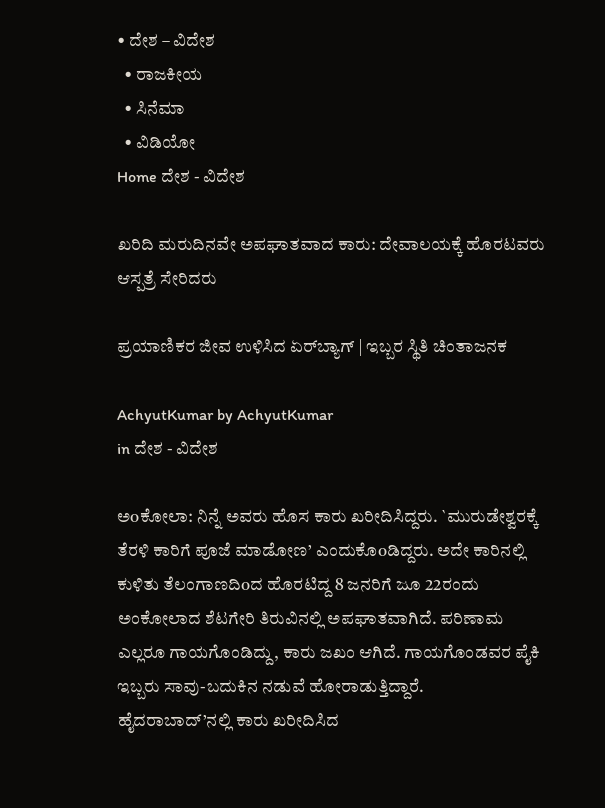• ದೇಶ – ವಿದೇಶ
  • ರಾಜಕೀಯ
  • ಸಿನೆಮಾ
  • ವಿಡಿಯೋ
Home ದೇಶ - ವಿದೇಶ

ಖರಿದಿ ಮರುದಿನವೇ ಅಪಘಾತವಾದ ಕಾರು: ದೇವಾಲಯಕ್ಕೆ ಹೊರಟವರು ಆಸ್ಪತ್ರೆ ಸೇರಿದರು

ಪ್ರಯಾಣಿಕರ ಜೀವ ಉಳಿಸಿದ ಏರ್‌ಬ್ಯಾಗ್ | ಇಬ್ಬರ ಸ್ಥಿತಿ ಚಿಂತಾಜನಕ

AchyutKumar by AchyutKumar
in ದೇಶ - ವಿದೇಶ

ಅoಕೋಲಾ: ನಿನ್ನೆ ಅವರು ಹೊಸ ಕಾರು ಖರೀದಿಸಿದ್ದರು. `ಮುರುಡೇಶ್ವರಕ್ಕೆ ತೆರಳಿ ಕಾರಿಗೆ ಪೂಜೆ ಮಾಡೋಣ’ ಎಂದುಕೊoಡಿದ್ದರು. ಅದೇ ಕಾರಿನಲ್ಲಿ ಕುಳಿತು ತೆಲಂಗಾಣದಿoದ ಹೊರಟಿದ್ದ 8 ಜನರಿಗೆ ಜೂ 22ರಂದು ಅಂಕೋಲಾದ ಶೆಟಗೇರಿ ತಿರುವಿನಲ್ಲಿ ಅಪಘಾತವಾಗಿದೆ. ಪರಿಣಾಮ ಎಲ್ಲರೂ ಗಾಯಗೊಂಡಿದ್ದು, ಕಾರು ಜಖಂ ಆಗಿದೆ. ಗಾಯಗೊಂಡವರ ಪೈಕಿ ಇಬ್ಬರು ಸಾವು-ಬದುಕಿನ ನಡುವೆ ಹೋರಾಡುತ್ತಿದ್ದಾರೆ.
ಹೈದರಾಬಾದ್’ನಲ್ಲಿ ಕಾರು ಖರೀದಿಸಿದ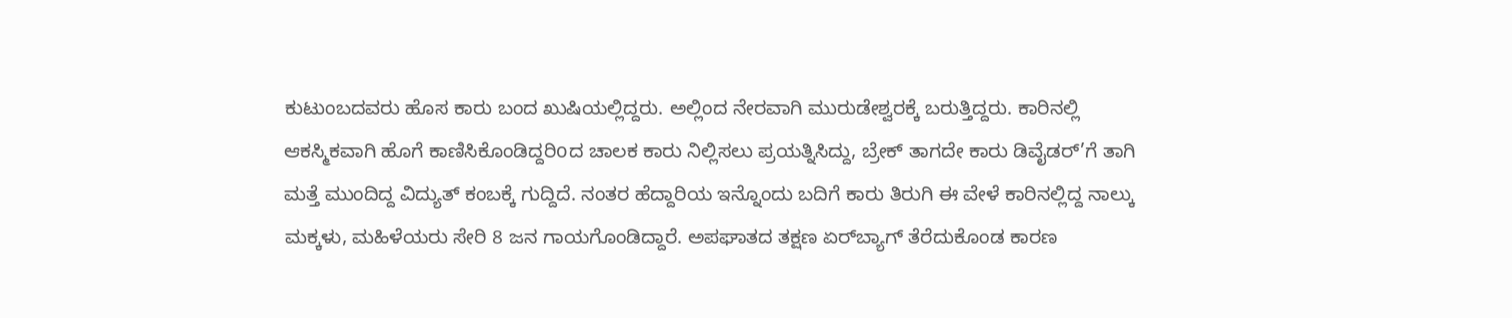ಕುಟುಂಬದವರು ಹೊಸ ಕಾರು ಬಂದ ಖುಷಿಯಲ್ಲಿದ್ದರು. ಅಲ್ಲಿಂದ ನೇರವಾಗಿ ಮುರುಡೇಶ್ವರಕ್ಕೆ ಬರುತ್ತಿದ್ದರು. ಕಾರಿನಲ್ಲಿ ಆಕಸ್ಮಿಕವಾಗಿ ಹೊಗೆ ಕಾಣಿಸಿಕೊಂಡಿದ್ದರಿoದ ಚಾಲಕ ಕಾರು ನಿಲ್ಲಿಸಲು ಪ್ರಯತ್ನಿಸಿದ್ದು, ಬ್ರೇಕ್ ತಾಗದೇ ಕಾರು ಡಿವೈಡರ್’ಗೆ ತಾಗಿ ಮತ್ತೆ ಮುಂದಿದ್ದ ವಿದ್ಯುತ್ ಕಂಬಕ್ಕೆ ಗುದ್ದಿದೆ. ನಂತರ ಹೆದ್ದಾರಿಯ ಇನ್ನೊಂದು ಬದಿಗೆ ಕಾರು ತಿರುಗಿ ಈ ವೇಳೆ ಕಾರಿನಲ್ಲಿದ್ದ ನಾಲ್ಕು ಮಕ್ಕಳು, ಮಹಿಳೆಯರು ಸೇರಿ 8 ಜನ ಗಾಯಗೊಂಡಿದ್ದಾರೆ. ಅಪಘಾತದ ತಕ್ಷಣ ಏರ್‌ಬ್ಯಾಗ್ ತೆರೆದುಕೊಂಡ ಕಾರಣ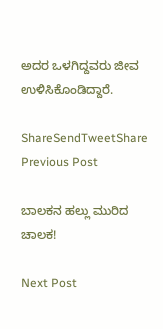ಅದರ ಒಳಗಿದ್ದವರು ಜೀವ ಉಳಿಸಿಕೊಂಡಿದ್ದಾರೆ.

ShareSendTweetShare
Previous Post

ಬಾಲಕನ ಹಲ್ಲು ಮುರಿದ ಚಾಲಕ!

Next Post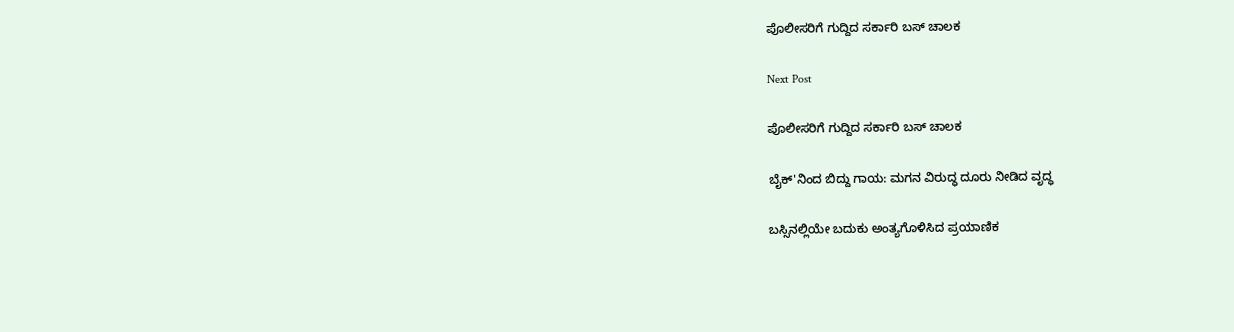ಪೊಲೀಸರಿಗೆ ಗುದ್ದಿದ ಸರ್ಕಾರಿ ಬಸ್ ಚಾಲಕ

Next Post

ಪೊಲೀಸರಿಗೆ ಗುದ್ದಿದ ಸರ್ಕಾರಿ ಬಸ್ ಚಾಲಕ

ಬೈಕ್'ನಿಂದ ಬಿದ್ದು ಗಾಯ: ಮಗನ ವಿರುದ್ಧ ದೂರು ನೀಡಿದ ವೃದ್ಧ

ಬಸ್ಸಿನಲ್ಲಿಯೇ ಬದುಕು ಅಂತ್ಯಗೊಳಿಸಿದ ಪ್ರಯಾಣಿಕ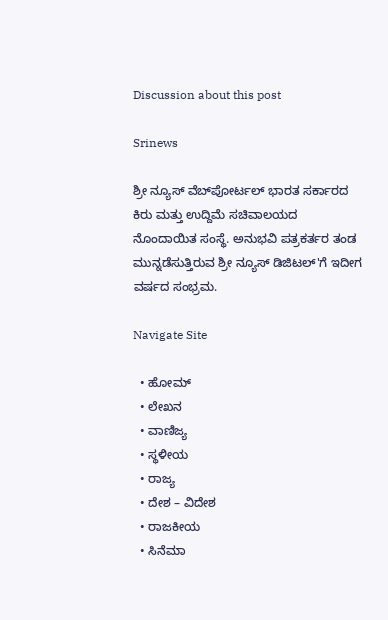Discussion about this post

Srinews

ಶ್ರೀ ನ್ಯೂಸ್ ವೆಬ್‌ಪೋರ್ಟಲ್ ಭಾರತ ಸರ್ಕಾರದ ಕಿರು ಮತ್ತು ಉದ್ದಿಮೆ ಸಚಿವಾಲಯದ ನೊಂದಾಯಿತ ಸಂಸ್ಥೆ. ಅನುಭವಿ ಪತ್ರಕರ್ತರ ತಂಡ ಮುನ್ನಡೆಸುತ್ತಿರುವ ಶ್ರೀ ನ್ಯೂಸ್ ಡಿಜಿಟಲ್'ಗೆ ಇದೀಗ ವರ್ಷದ ಸಂಭ್ರಮ.

Navigate Site

  • ಹೋಮ್
  • ಲೇಖನ
  • ವಾಣಿಜ್ಯ
  • ಸ್ಥಳೀಯ
  • ರಾಜ್ಯ
  • ದೇಶ – ವಿದೇಶ
  • ರಾಜಕೀಯ
  • ಸಿನೆಮಾ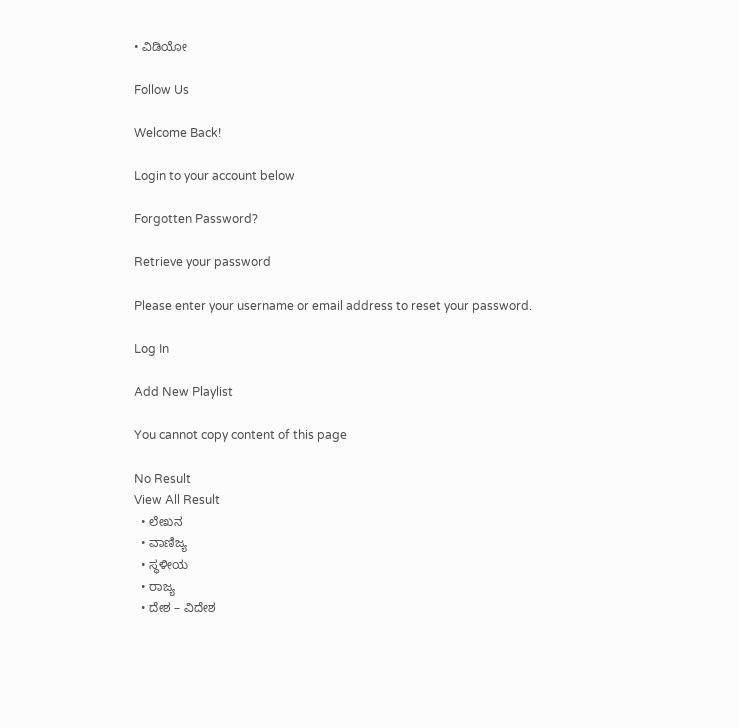• ವಿಡಿಯೋ

Follow Us

Welcome Back!

Login to your account below

Forgotten Password?

Retrieve your password

Please enter your username or email address to reset your password.

Log In

Add New Playlist

You cannot copy content of this page

No Result
View All Result
  • ಲೇಖನ
  • ವಾಣಿಜ್ಯ
  • ಸ್ಥಳೀಯ
  • ರಾಜ್ಯ
  • ದೇಶ – ವಿದೇಶ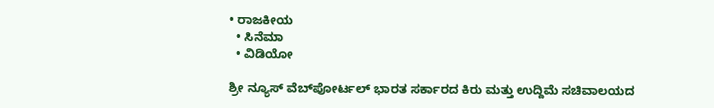• ರಾಜಕೀಯ
  • ಸಿನೆಮಾ
  • ವಿಡಿಯೋ

ಶ್ರೀ ನ್ಯೂಸ್ ವೆಬ್‌ಪೋರ್ಟಲ್ ಭಾರತ ಸರ್ಕಾರದ ಕಿರು ಮತ್ತು ಉದ್ದಿಮೆ ಸಚಿವಾಲಯದ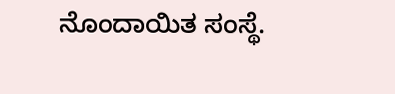ನೊಂದಾಯಿತ ಸಂಸ್ಥೆ.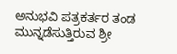ಅನುಭವಿ ಪತ್ರಕರ್ತರ ತಂಡ ಮುನ್ನಡೆಸುತ್ತಿರುವ ಶ್ರೀ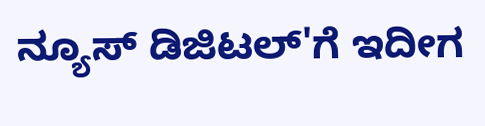ನ್ಯೂಸ್ ಡಿಜಿಟಲ್'ಗೆ ಇದೀಗ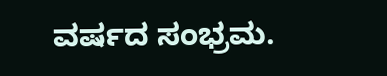ವರ್ಷದ ಸಂಭ್ರಮ.